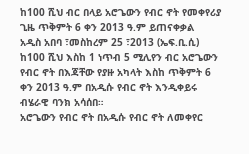ከ100 ሺህ ብር በላይ አሮጌውን የብር ኖት የመቀየሪያ ጊዜ ጥቅምት 6 ቀን 2013 ዓ.ም ይጠናቀቃል
አዲስ አበባ ፣መስከረም 25 ፣2013 (ኤፍ.ቢ.ሲ) ከ100 ሺህ እስከ 1 ነጥብ 5 ሚሊየን ብር አሮጌውን የብር ኖት በእጃቸው የያዙ አካላት እስከ ጥቅምት 6 ቀን 2013 ዓ.ም በአዲሱ የብር ኖት እንዲቀይሩ ብሄራዊ ባንክ አሳሰበ።
አሮጌውን የብር ኖት በአዲሱ የብር ኖት ለመቀየር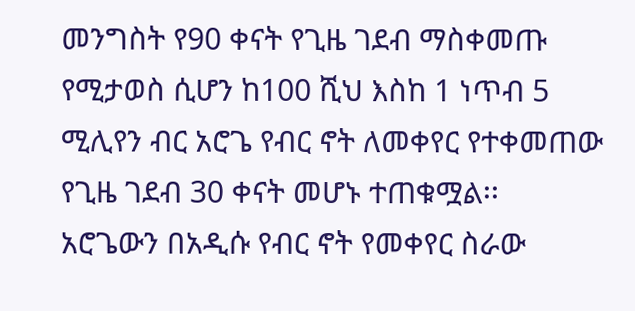መንግስት የ90 ቀናት የጊዜ ገደብ ማስቀመጡ የሚታወስ ሲሆን ከ100 ሺህ እስከ 1 ነጥብ 5 ሚሊየን ብር አሮጌ የብር ኖት ለመቀየር የተቀመጠው የጊዜ ገደብ 30 ቀናት መሆኑ ተጠቁሟል፡፡
አሮጌውን በአዲሱ የብር ኖት የመቀየር ስራው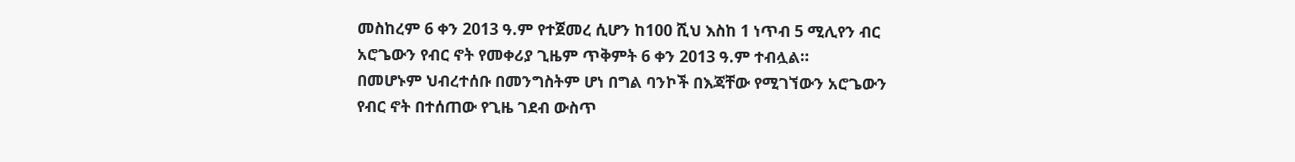መስከረም 6 ቀን 2013 ዓ.ም የተጀመረ ሲሆን ከ100 ሺህ እስከ 1 ነጥብ 5 ሚሊየን ብር አሮጌውን የብር ኖት የመቀሪያ ጊዜም ጥቅምት 6 ቀን 2013 ዓ.ም ተብሏል።
በመሆኑም ህብረተሰቡ በመንግስትም ሆነ በግል ባንኮች በእጃቸው የሚገኘውን አሮጌውን የብር ኖት በተሰጠው የጊዜ ገደብ ውስጥ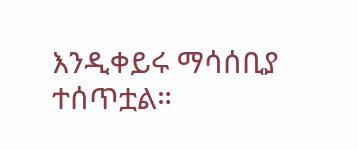እንዲቀይሩ ማሳሰቢያ ተሰጥቷል።